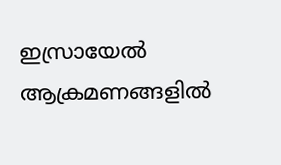ഇസ്രായേൽ ആക്രമണങ്ങളിൽ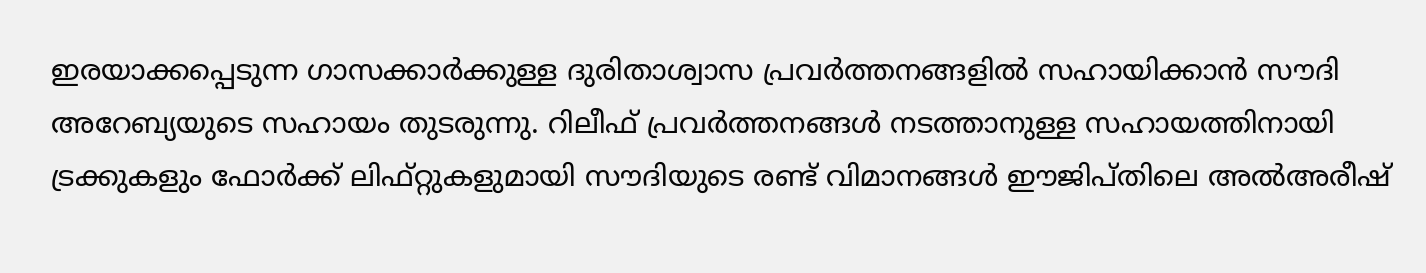ഇരയാക്കപ്പെടുന്ന ഗാസക്കാർക്കുള്ള ദുരിതാശ്വാസ പ്രവർത്തനങ്ങളിൽ സഹായിക്കാൻ സൗദി അറേബ്യയുടെ സഹായം തുടരുന്നു. റിലീഫ് പ്രവർത്തനങ്ങൾ നടത്താനുള്ള സഹായത്തിനായി ട്രക്കുകളും ഫോർക്ക് ലിഫ്റ്റുകളുമായി സൗദിയുടെ രണ്ട് വിമാനങ്ങൾ ഈജിപ്തിലെ അൽഅരീഷ്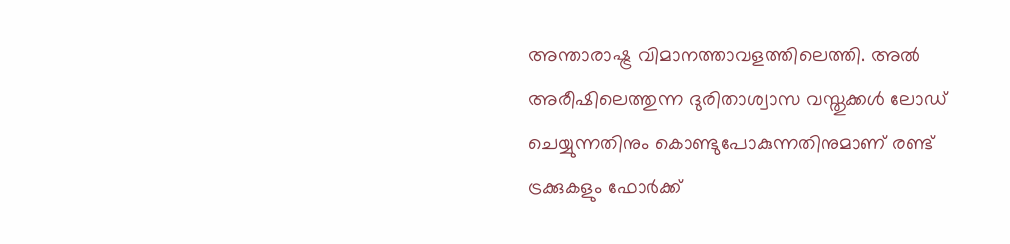അന്താരാഷ്ട്ര വിമാനത്താവളത്തിലെത്തി. അൽ അരീഷിലെത്തുന്ന ദുരിതാശ്വാസ വസ്തുക്കൾ ലോഡ് ചെയ്യുന്നതിനും കൊണ്ടുപോകുന്നതിനുമാണ് രണ്ട് ട്രക്കുകളും ഫോർക്ക്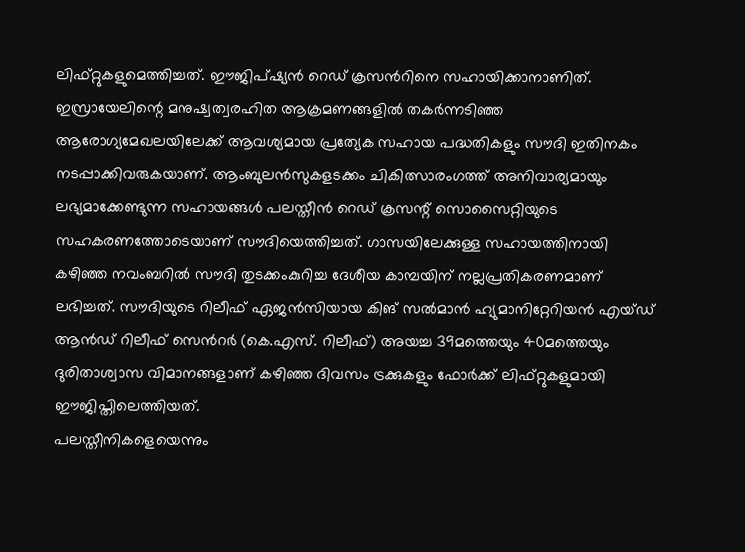ലിഫ്റ്റുകളുമെത്തിച്ചത്. ഈജിപ്ഷ്യൻ റെഡ് ക്രസൻറിനെ സഹായിക്കാനാണിത്.
ഇസ്രായേലിന്റെ മനുഷ്വത്വരഹിത ആക്രമണങ്ങളിൽ തകർന്നടിഞ്ഞ ആരോഗ്യമേഖലയിലേക്ക് ആവശ്യമായ പ്രത്യേക സഹായ പദ്ധതികളും സൗദി ഇതിനകം നടപ്പാക്കിവരുകയാണ്. ആംബുലൻസുകളടക്കം ചികിത്സാരംഗത്ത് അനിവാര്യമായും ലഭ്യമാക്കേണ്ടുന്ന സഹായങ്ങൾ പലസ്തീൻ റെഡ് ക്രസന്റ് സൊസൈറ്റിയുടെ സഹകരണത്തോടെയാണ് സൗദിയെത്തിച്ചത്. ഗാസയിലേക്കുള്ള സഹായത്തിനായി കഴിഞ്ഞ നവംബറിൽ സൗദി തുടക്കംകുറിച്ച ദേശീയ കാമ്പയിന് നല്ലപ്രതികരണമാണ് ലഭിച്ചത്. സൗദിയുടെ റിലീഫ് ഏജൻസിയായ കിങ് സൽമാൻ ഹ്യുമാനിറ്റേറിയൻ എയ്ഡ് ആൻഡ് റിലീഫ് സെൻറർ (കെ.എസ്. റിലീഫ്) അയച്ച 39മത്തെയും 40മത്തെയും ദുരിതാശ്വാസ വിമാനങ്ങളാണ് കഴിഞ്ഞ ദിവസം ട്രക്കുകളും ഫോർക്ക് ലിഫ്റ്റുകളുമായി ഈജിപ്തിലെത്തിയത്.
പലസ്തീനികളെയെന്നും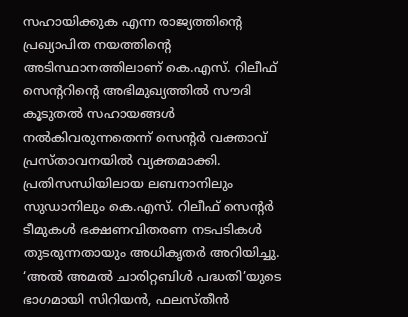സഹായിക്കുക എന്ന രാജ്യത്തിന്റെ പ്രഖ്യാപിത നയത്തിന്റെ അടിസ്ഥാനത്തിലാണ് കെ.എസ്. റിലീഫ് സെന്ററിന്റെ അഭിമുഖ്യത്തിൽ സൗദി കൂടുതൽ സഹായങ്ങൾ നൽകിവരുന്നതെന്ന് സെന്റർ വക്താവ് പ്രസ്താവനയിൽ വ്യക്തമാക്കി. പ്രതിസന്ധിയിലായ ലബനാനിലും സുഡാനിലും കെ.എസ്. റിലീഫ് സെന്റർ ടീമുകൾ ഭക്ഷണവിതരണ നടപടികൾ തുടരുന്നതായും അധികൃതർ അറിയിച്ചു. ‘അൽ അമൽ ചാരിറ്റബിൾ പദ്ധതി’യുടെ ഭാഗമായി സിറിയൻ, ഫലസ്തീൻ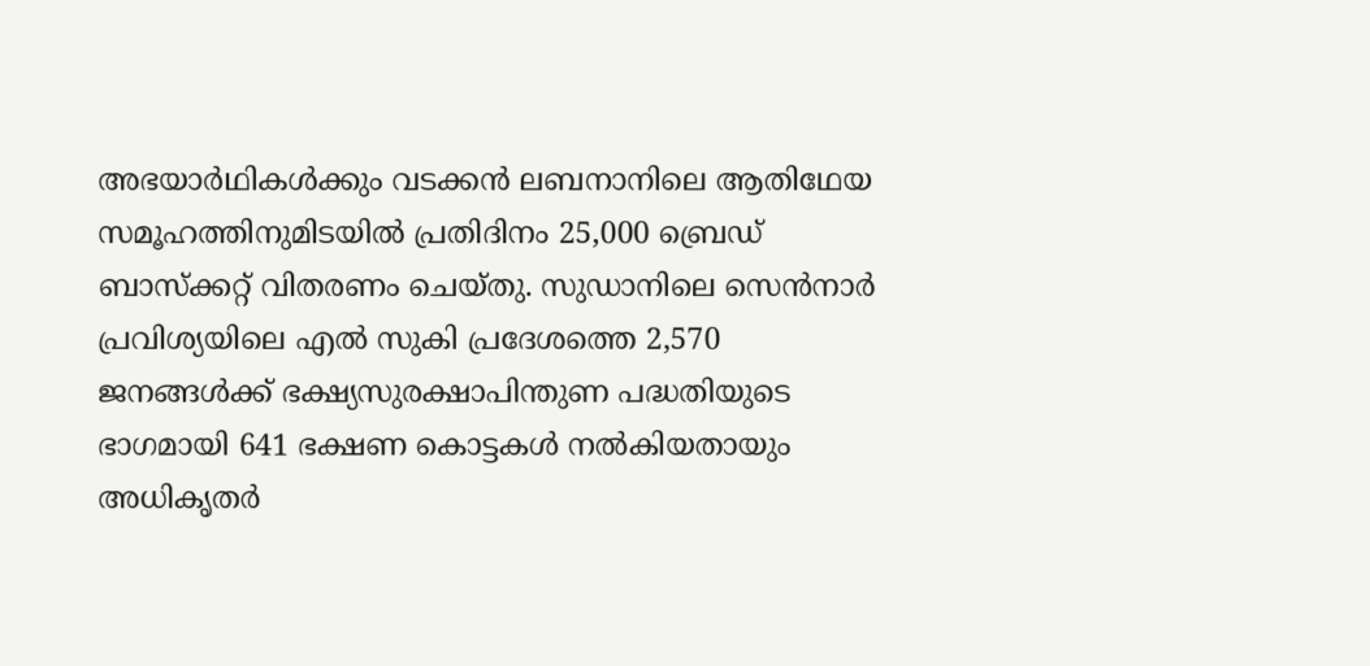അഭയാർഥികൾക്കും വടക്കൻ ലബനാനിലെ ആതിഥേയ സമൂഹത്തിനുമിടയിൽ പ്രതിദിനം 25,000 ബ്രെഡ് ബാസ്ക്കറ്റ് വിതരണം ചെയ്തു. സുഡാനിലെ സെൻനാർ പ്രവിശ്യയിലെ എൽ സുകി പ്രദേശത്തെ 2,570 ജനങ്ങൾക്ക് ഭക്ഷ്യസുരക്ഷാപിന്തുണ പദ്ധതിയുടെ ഭാഗമായി 641 ഭക്ഷണ കൊട്ടകൾ നൽകിയതായും അധികൃതർ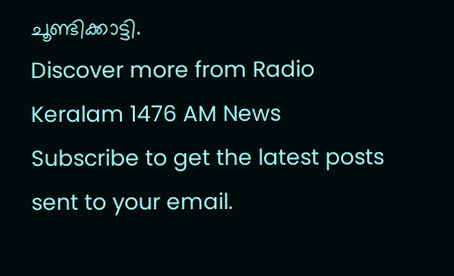ചൂണ്ടിക്കാട്ടി.
Discover more from Radio Keralam 1476 AM News
Subscribe to get the latest posts sent to your email.